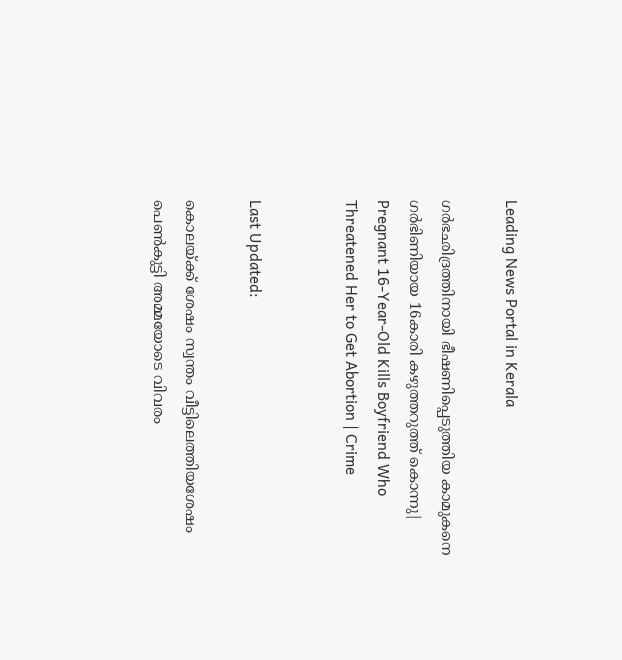Leading News Portal in Kerala

ഗര്‍ഭഛിദ്രത്തിനായി ഭീഷണിപ്പെടുത്തിയ കാമുകനെ ഗർഭിണിയായ 16കാരി കഴുത്തറുത്ത് കൊന്നു| Pregnant 16-Year-Old Kills Boyfriend Who Threatened Her to Get Abortion | Crime


Last Updated:

കൊലയ്ക്ക് ശേഷം സ്വന്തം വീട്ടിലെത്തിയശേഷം പെൺകുട്ടി അമ്മയോടെ വിവരം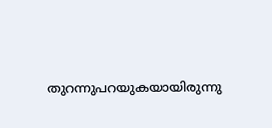തുറന്നുപറയുകയായിരുന്നു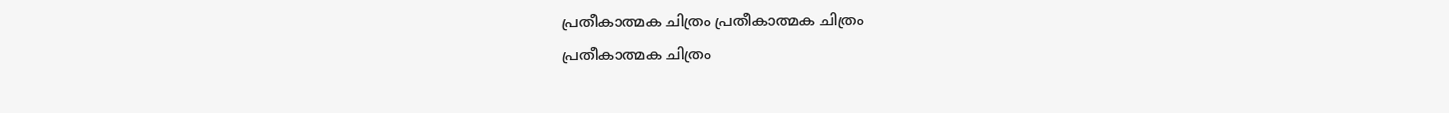പ്രതീകാത്മക ചിത്രം പ്രതീകാത്മക ചിത്രം
പ്രതീകാത്മക ചിത്രം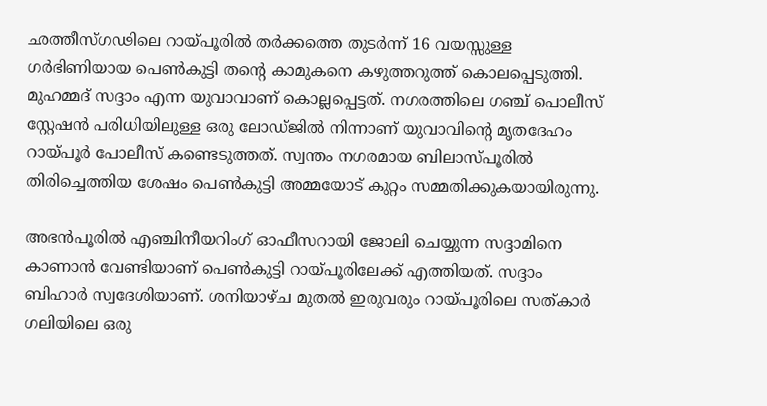ഛത്തീസ്‌ഗഢിലെ റായ്പൂരിൽ തർക്കത്തെ തുടർന്ന് 16 വയസ്സുള്ള ഗർഭിണിയായ പെൺകുട്ടി തന്റെ കാമുകനെ കഴുത്തറുത്ത് കൊലപ്പെടുത്തി. മുഹമ്മദ് സദ്ദാം എന്ന യുവാവാണ് കൊല്ലപ്പെട്ടത്. നഗരത്തിലെ ഗഞ്ച് പൊലീസ് സ്റ്റേഷൻ പരിധിയിലുള്ള ഒരു ലോഡ്ജിൽ നിന്നാണ് യുവാവിന്റെ മൃതദേഹം റായ്പൂർ പോലീസ് കണ്ടെടുത്തത്. സ്വന്തം നഗരമായ ബിലാസ്പൂരിൽ തിരിച്ചെത്തിയ ശേഷം പെൺകുട്ടി അമ്മയോട് കുറ്റം സമ്മതിക്കുകയായിരുന്നു.

അഭൻപൂരിൽ എഞ്ചിനീയറിംഗ് ഓഫീസറായി ജോലി ചെയ്യുന്ന സദ്ദാമിനെ കാണാൻ വേണ്ടിയാണ് പെൺകുട്ടി റായ്പൂരിലേക്ക് എത്തിയത്. സദ്ദാം ബിഹാർ സ്വദേശിയാണ്. ശനിയാഴ്ച മുതൽ ഇരുവരും റായ്പൂരിലെ സത്കാർ ഗലിയിലെ ഒരു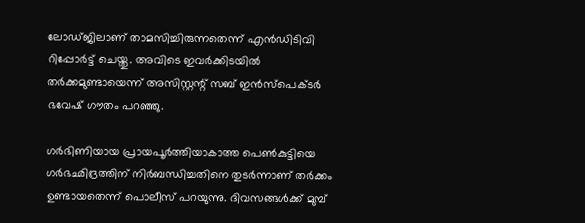ലോഡ്ജിലാണ് താമസിച്ചിരുന്നതെന്ന് എൻഡിടിവി റിപ്പോർട്ട് ചെയ്തു. അവിടെ ഇവർക്കിടയിൽ തർക്കമുണ്ടായെന്ന് അസിസ്റ്റന്റ് സബ് ഇൻസ്പെക്ടർ ഭവേഷ് ഗൗതം പറഞ്ഞു.

ഗർഭിണിയായ പ്രായപൂർത്തിയാകാത്ത പെൺകുട്ടിയെ ഗർഭഛിദ്രത്തിന് നിർബന്ധിച്ചതിനെ തുടർന്നാണ് തർക്കം ഉണ്ടായതെന്ന് പൊലീസ് പറയുന്നു. ദിവസങ്ങൾക്ക് മുമ്പ്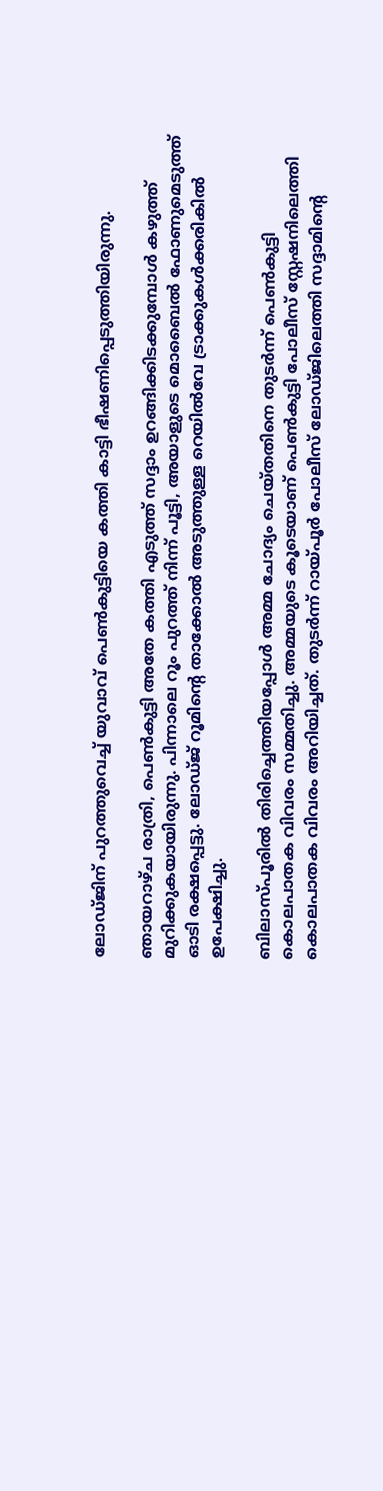ലോഡ്ജിന് പുറത്തുവെച്ച് യുവാവ് പെൺകുട്ടിയെ കത്തി കാട്ടി ഭീഷണിപ്പെടുത്തിയിരുന്നു.

ഞായറാഴ്ച രാത്രി, പെൺകുട്ടി അതേ കത്തി എടുത്ത് സദ്ദാം ഉറങ്ങിക്കിടക്കുമ്പോൾ കഴുത്ത് മുറിക്കുകയായിരുന്നു. പിന്നാലെ റൂം പുറത്ത് നിന്ന് പൂട്ടി, അയാളുടെ മൊബൈൽ ഫോണുമെടുത്ത് ഓടി രക്ഷപ്പെട്ടു. ലോഡ്ജ് റൂമിന്റെ താക്കോൽ അടുത്തുള്ള റെയിൽവേ ട്രാക്കുകൾക്കരികിൽ ഉപേക്ഷിച്ചു.

ബിലാസ്പൂരിൽ തിരിച്ചെത്തിയപ്പോൾ അമ്മ ചോദ്യം ചെയ്തതിനെ തുടർന്ന് പെൺകുട്ടി കൊലപാതക വിവരം സമ്മതിച്ചു. അമ്മയുടെ കൂടെയാണ് പെൺകുട്ടി പോലീസ് സ്റ്റേഷനിലെത്തി കൊലപാതക വിവരം അറിയിച്ചത്. തുടർന്ന് റായ്പൂർ പോലീസ് ലോഡ്ജിലെത്തി സദ്ദാമിന്റെ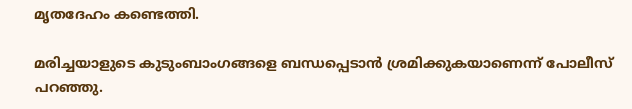മൃതദേഹം കണ്ടെത്തി.

മരിച്ചയാളുടെ കുടുംബാംഗങ്ങളെ ബന്ധപ്പെടാൻ ശ്രമിക്കുകയാണെന്ന് പോലീസ് പറഞ്ഞു.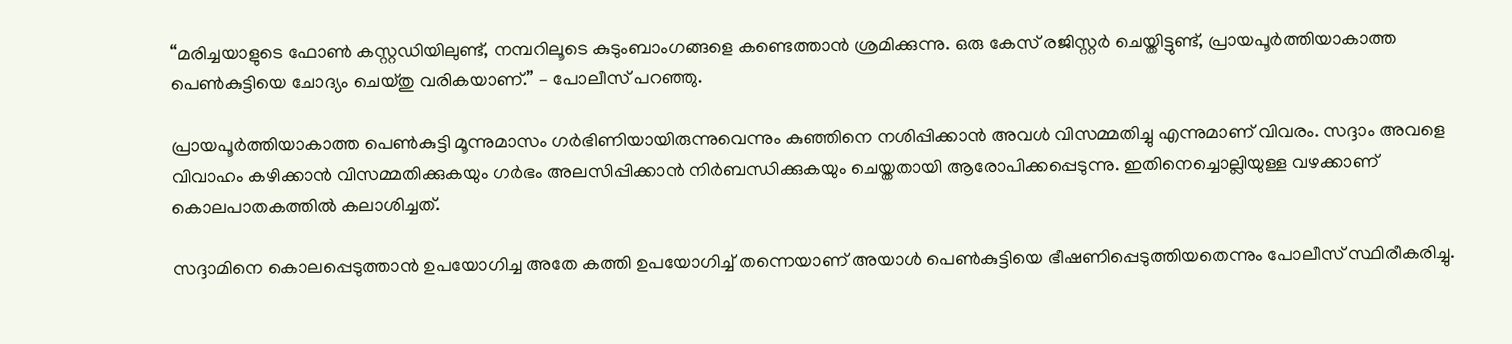“മരിച്ചയാളുടെ ഫോൺ കസ്റ്റഡിയിലുണ്ട്, നമ്പറിലൂടെ കുടുംബാംഗങ്ങളെ കണ്ടെത്താൻ ശ്രമിക്കുന്നു. ഒരു കേസ് രജിസ്റ്റർ ചെയ്തിട്ടുണ്ട്, പ്രായപൂർത്തിയാകാത്ത പെൺകുട്ടിയെ ചോദ്യം ചെയ്തു വരികയാണ്.” – പോലീസ് പറഞ്ഞു.

പ്രായപൂർത്തിയാകാത്ത പെൺകുട്ടി മൂന്നുമാസം ഗർഭിണിയായിരുന്നുവെന്നും കുഞ്ഞിനെ നശിപ്പിക്കാൻ അവൾ വിസമ്മതിച്ചു എന്നുമാണ് വിവരം. സദ്ദാം അവളെ വിവാഹം കഴിക്കാൻ വിസമ്മതിക്കുകയും ഗർഭം അലസിപ്പിക്കാൻ നിർബന്ധിക്കുകയും ചെയ്തതായി ആരോപിക്കപ്പെടുന്നു. ഇതിനെച്ചൊല്ലിയുള്ള വഴക്കാണ് കൊലപാതകത്തിൽ കലാശിച്ചത്.

സദ്ദാമിനെ കൊലപ്പെടുത്താൻ ഉപയോഗിച്ച അതേ കത്തി ഉപയോഗിച്ച് തന്നെയാണ് അയാൾ പെൺകുട്ടിയെ ഭീഷണിപ്പെടുത്തിയതെന്നും പോലീസ് സ്ഥിരീകരിച്ചു.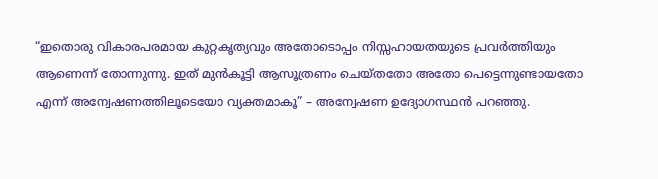“ഇതൊരു വികാരപരമായ കുറ്റകൃത്യവും അതോടൊപ്പം നിസ്സഹായതയുടെ പ്രവർത്തിയും ആണെന്ന് തോന്നുന്നു. ഇത് മുൻകൂട്ടി ആസൂത്രണം ചെയ്തതോ അതോ പെട്ടെന്നുണ്ടായതോ എന്ന് അന്വേഷണത്തിലൂടെയോ വ്യക്തമാകൂ” – അന്വേഷണ ഉദ്യോഗസ്ഥൻ പറഞ്ഞു.